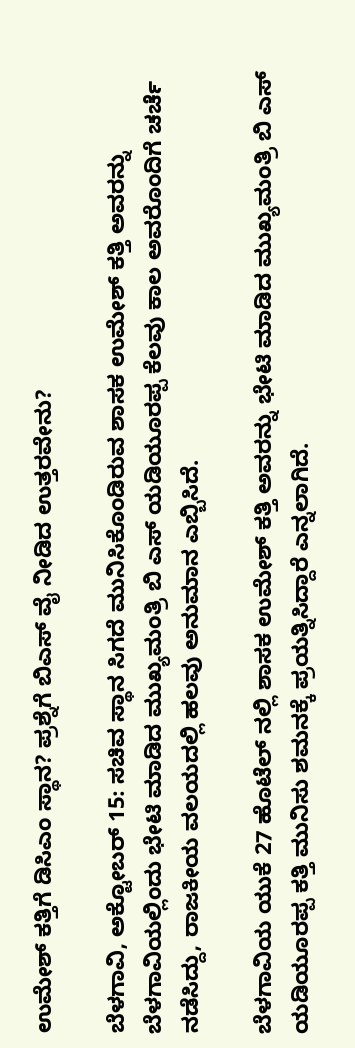ಉಮೇಶ್ ಕತ್ತಿಗೆ ಡಿಸಿಎಂ ಸ್ಥಾನ? ಪ್ರಶ್ನೆಗೆ ಬಿಎಸ್ ವೈ ನೀಡಿದ ಉತ್ತರವೇನು?

ಬೆಳಗಾವಿ, ಅಕ್ಟೋಬರ್ 15: ಸಚಿವ ಸ್ಥಾನ ಸಿಗದೆ ಮುನಿಸಿಕೊಂಡಿರುವ ಶಾಸಕ ಉಮೇಶ್ ಕತ್ತಿ ಅವರನ್ನು ಬೆಳಗಾವಿಯಲ್ಲಿಂದು ಭೇಟಿ ಮಾಡಿದ ಮುಖ್ಯಮಂತ್ರಿ ಬಿ ಎಸ್ ಯಡಿಯೂರಪ್ಪ ಕೆಲವು ಕಾಲ ಅವರೊಂದಿಗೆ ಚರ್ಚೆ ನಡೆಸಿದ್ದು, ರಾಜಕೀಯ ವಲಯದಲ್ಲಿ ಹಲವು ಅನುಮಾನ ಎಬ್ಬಿಸಿದೆ.

ಬೆಳಗಾವಿಯ ಯುಕೆ 27 ಹೊಟೆಲ್ ನಲ್ಲಿ ಶಾಸಕ ಉಮೇಶ್ ಕತ್ತಿ ಅವರನ್ನು ಭೇಟಿ ಮಾಡಿದ ಮುಖ್ಯಮಂತ್ರಿ ಬಿ ಎಸ್ ಯಡಿಯೂರಪ್ಪ ಕತ್ತಿ ಮುನಿಸು ಶಮನಕ್ಕೆ ಪ್ರಯತ್ನಿಸಿದ್ದಾರೆ ಎನ್ನಲಾಗಿದೆ.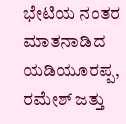ಭೇಟಿಯ ನಂತರ ಮಾತನಾಡಿದ ಯಡಿಯೂರಪ್ಪ, ರಮೇಶ್ ಜತ್ತು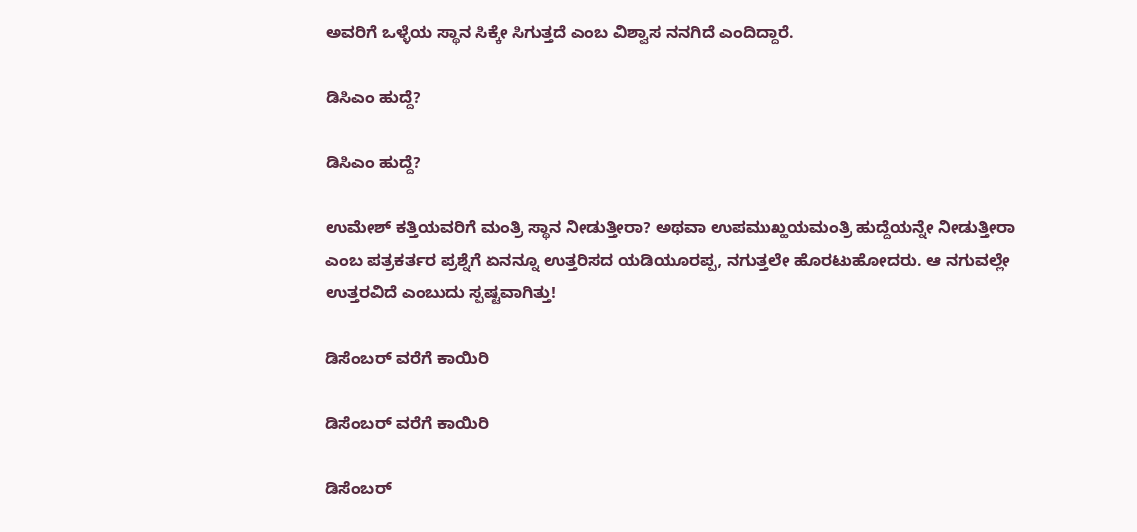ಅವರಿಗೆ ಒಳ್ಳೆಯ ಸ್ಥಾನ ಸಿಕ್ಕೇ ಸಿಗುತ್ತದೆ ಎಂಬ ವಿಶ್ವಾಸ ನನಗಿದೆ ಎಂದಿದ್ದಾರೆ.

ಡಿಸಿಎಂ ಹುದ್ದೆ?

ಡಿಸಿಎಂ ಹುದ್ದೆ?

ಉಮೇಶ್ ಕತ್ತಿಯವರಿಗೆ ಮಂತ್ರಿ ಸ್ಥಾನ ನೀಡುತ್ತೀರಾ? ಅಥವಾ ಉಪಮುಖ್ಹಯಮಂತ್ರಿ ಹುದ್ದೆಯನ್ನೇ ನೀಡುತ್ತೀರಾ ಎಂಬ ಪತ್ರಕರ್ತರ ಪ್ರಶ್ನೆಗೆ ಏನನ್ನೂ ಉತ್ತರಿಸದ ಯಡಿಯೂರಪ್ಪ, ನಗುತ್ತಲೇ ಹೊರಟುಹೋದರು. ಆ ನಗುವಲ್ಲೇ ಉತ್ತರವಿದೆ ಎಂಬುದು ಸ್ಪಷ್ಟವಾಗಿತ್ತು!

ಡಿಸೆಂಬರ್ ವರೆಗೆ ಕಾಯಿರಿ

ಡಿಸೆಂಬರ್ ವರೆಗೆ ಕಾಯಿರಿ

ಡಿಸೆಂಬರ್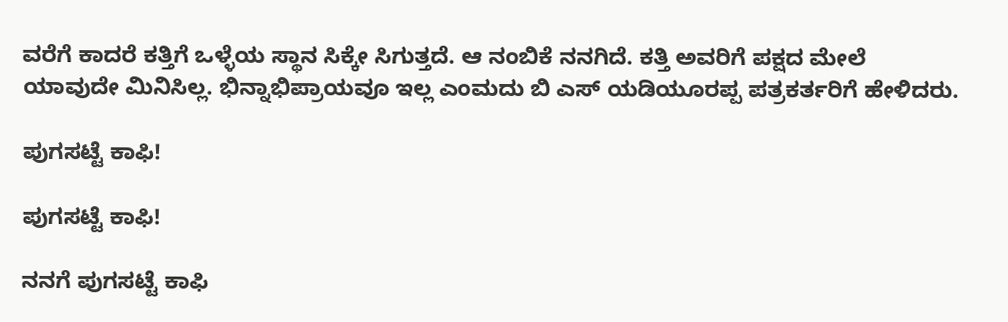ವರೆಗೆ ಕಾದರೆ ಕತ್ತಿಗೆ ಒಳ್ಳೆಯ ಸ್ಥಾನ ಸಿಕ್ಕೇ ಸಿಗುತ್ತದೆ. ಆ ನಂಬಿಕೆ ನನಗಿದೆ. ಕತ್ತಿ ಅವರಿಗೆ ಪಕ್ಷದ ಮೇಲೆ ಯಾವುದೇ ಮಿನಿಸಿಲ್ಲ. ಭಿನ್ನಾಭಿಪ್ರಾಯವೂ ಇಲ್ಲ ಎಂಮದು ಬಿ ಎಸ್ ಯಡಿಯೂರಪ್ಪ ಪತ್ರಕರ್ತರಿಗೆ ಹೇಳಿದರು.

ಪುಗಸಟ್ಟೆ ಕಾಫಿ!

ಪುಗಸಟ್ಟೆ ಕಾಫಿ!

ನನಗೆ ಪುಗಸಟ್ಟೆ ಕಾಫಿ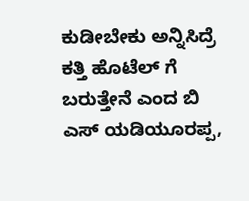ಕುಡೀಬೇಕು ಅನ್ನಿಸಿದ್ರೆ ಕತ್ತಿ ಹೊಟೆಲ್ ಗೆ ಬರುತ್ತೇನೆ ಎಂದ ಬಿ ಎಸ್ ಯಡಿಯೂರಪ್ಪ,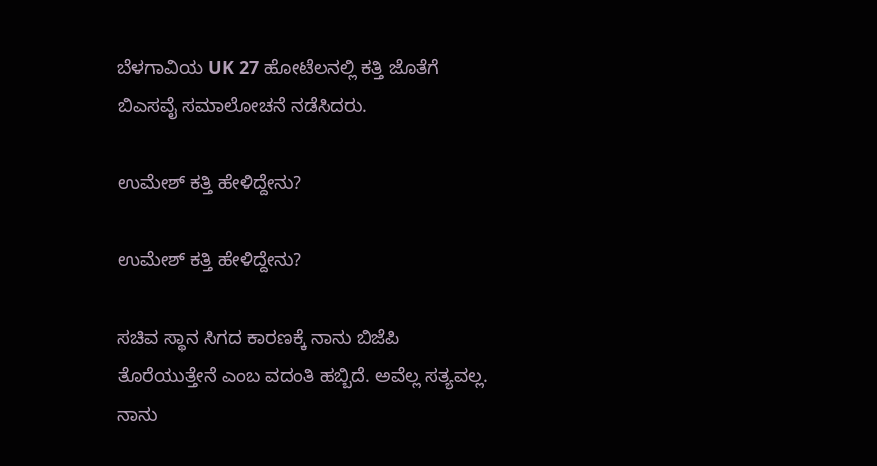ಬೆಳಗಾವಿಯ UK 27 ಹೋಟೆಲನಲ್ಲಿ ಕತ್ತಿ ಜೊತೆಗೆ ಬಿಎಸವೈ ಸಮಾಲೋಚನೆ ನಡೆಸಿದರು.

ಉಮೇಶ್ ಕತ್ತಿ ಹೇಳಿದ್ದೇನು?

ಉಮೇಶ್ ಕತ್ತಿ ಹೇಳಿದ್ದೇನು?

ಸಚಿವ ಸ್ಥಾನ ಸಿಗದ ಕಾರಣಕ್ಕೆ ನಾನು ಬಿಜೆಪಿ ತೊರೆಯುತ್ತೇನೆ ಎಂಬ ವದಂತಿ ಹಬ್ಬಿದೆ. ಅವೆಲ್ಲ ಸತ್ಯವಲ್ಲ. ನಾನು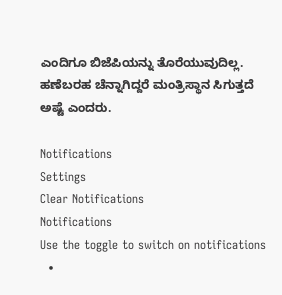ಎಂದಿಗೂ ಬಿಜೆಪಿಯನ್ನು ತೊರೆಯುವುದಿಲ್ಲ. ಹಣೆಬರಹ ಚೆನ್ನಾಗಿದ್ದರೆ ಮಂತ್ರಿಸ್ಥಾನ ಸಿಗುತ್ತದೆ ಅಷ್ಟೆ ಎಂದರು.

Notifications
Settings
Clear Notifications
Notifications
Use the toggle to switch on notifications
  •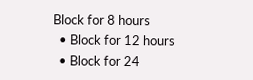Block for 8 hours
  • Block for 12 hours
  • Block for 24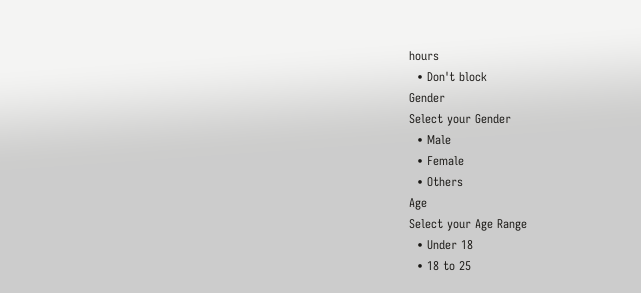hours
  • Don't block
Gender
Select your Gender
  • Male
  • Female
  • Others
Age
Select your Age Range
  • Under 18
  • 18 to 25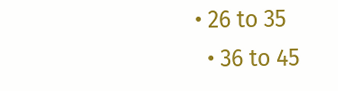• 26 to 35
  • 36 to 45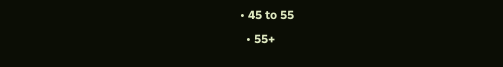• 45 to 55
  • 55+